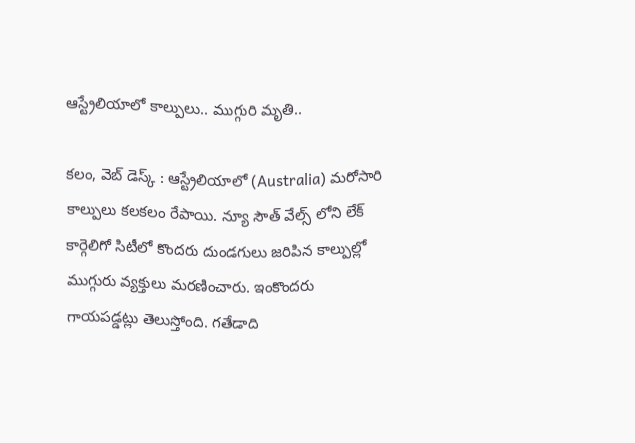ఆస్ట్రేలియాలో కాల్పులు.. ముగ్గురి మృతి..

కలం, వెబ్ డెస్క్ : ఆస్ట్రేలియాలో (Australia) మరోసారి కాల్పులు కలకలం రేపాయి. న్యూ సౌత్ వేల్స్ లోని లేక్ కార్గెలిగో సిటీలో కొందరు దుండగులు జరిపిన కాల్పుల్లో ముగ్గురు వ్యక్తులు మరణించారు. ఇంకొందరు గాయపడ్డట్లు తెలుస్తోంది. గతేడాది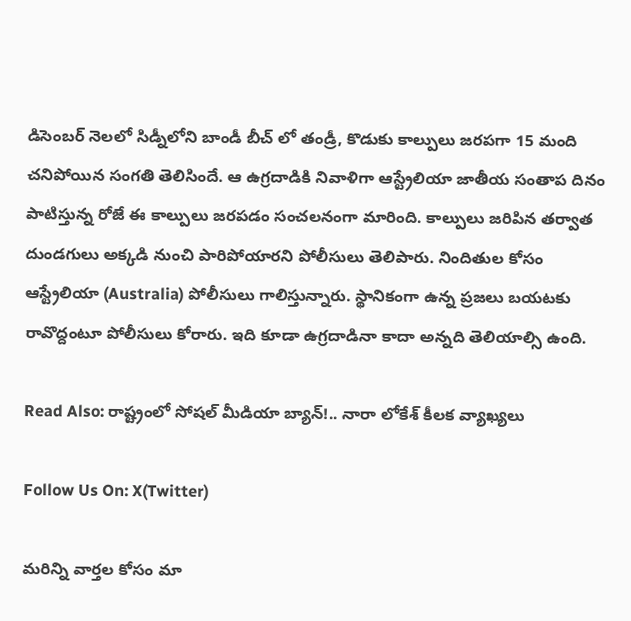డిసెంబర్ నెలలో సిడ్నీలోని బాండీ బీచ్ లో తండ్రీ, కొడుకు కాల్పులు జరపగా 15 మంది చనిపోయిన సంగతి తెలిసిందే. ఆ ఉగ్రదాడికి నివాళిగా ఆస్ట్రేలియా జాతీయ సంతాప దినం పాటిస్తున్న రోజే ఈ కాల్పులు జరపడం సంచలనంగా మారింది. కాల్పులు జరిపిన తర్వాత దుండగులు అక్కడి నుంచి పారిపోయారని పోలీసులు తెలిపారు. నిందితుల కోసం ఆస్ట్రేలియా (Australia) పోలీసులు గాలిస్తున్నారు. స్థానికంగా ఉన్న ప్రజలు బయటకు రావొద్దంటూ పోలీసులు కోరారు. ఇది కూడా ఉగ్రదాడినా కాదా అన్నది తెలియాల్సి ఉంది.

Read Also: రాష్ట్రంలో సోషల్ మీడియా బ్యాన్!.. నారా లోకేశ్ కీలక వ్యాఖ్యలు

Follow Us On: X(Twitter)

మ‌రిన్ని వార్త‌ల కోసం మా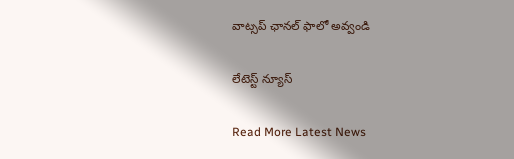వాట్స‌ప్ ఛాన‌ల్ ఫాలో అవ్వండి

లేటెస్ట్ న్యూస్‌

Read More Latest News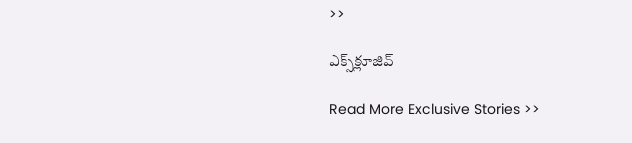>>

ఎక్స్‌క్లూజివ్‌

Read More Exclusive Stories >>